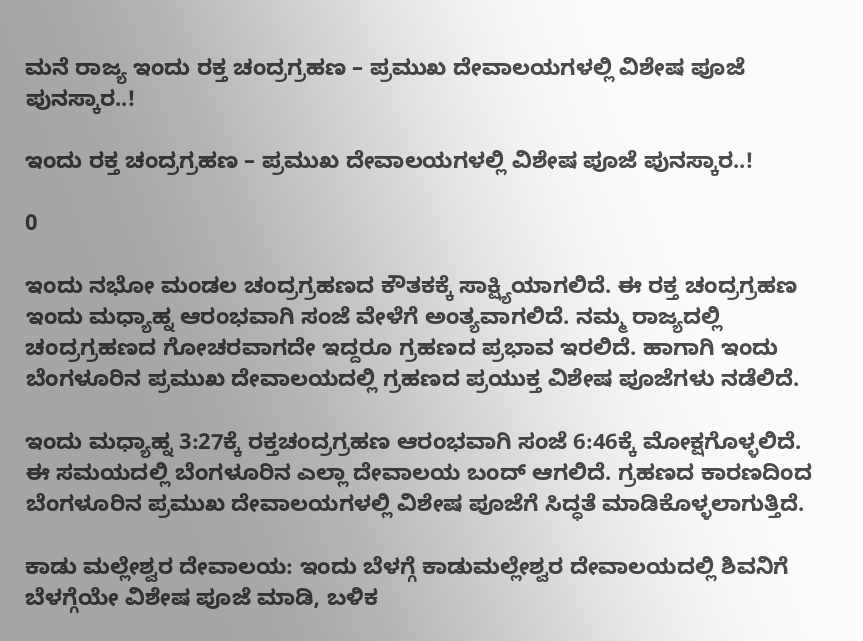ಮನೆ ರಾಜ್ಯ ಇಂದು ರಕ್ತ ಚಂದ್ರಗ್ರಹಣ – ಪ್ರಮುಖ ದೇವಾಲಯಗಳಲ್ಲಿ ವಿಶೇಷ ಪೂಜೆ ಪುನಸ್ಕಾರ..!

ಇಂದು ರಕ್ತ ಚಂದ್ರಗ್ರಹಣ – ಪ್ರಮುಖ ದೇವಾಲಯಗಳಲ್ಲಿ ವಿಶೇಷ ಪೂಜೆ ಪುನಸ್ಕಾರ..!

0

ಇಂದು ನಭೋ ಮಂಡಲ ಚಂದ್ರಗ್ರಹಣದ ಕೌತಕಕ್ಕೆ ಸಾಕ್ಷ್ಯಿಯಾಗಲಿದೆ. ಈ ರಕ್ತ ಚಂದ್ರಗ್ರಹಣ ಇಂದು ಮಧ್ಯಾಹ್ನ ಆರಂಭವಾಗಿ ಸಂಜೆ ವೇಳೆಗೆ ಅಂತ್ಯವಾಗಲಿದೆ. ನಮ್ಮ ರಾಜ್ಯದಲ್ಲಿ ಚಂದ್ರಗ್ರಹಣದ ಗೋಚರವಾಗದೇ ಇದ್ದರೂ ಗ್ರಹಣದ ಪ್ರಭಾವ ಇರಲಿದೆ. ಹಾಗಾಗಿ ಇಂದು ಬೆಂಗಳೂರಿನ ಪ್ರಮುಖ ದೇವಾಲಯದಲ್ಲಿ ಗ್ರಹಣದ ಪ್ರಯುಕ್ತ ವಿಶೇಷ ಪೂಜೆಗಳು ನಡೆಲಿದೆ.

ಇಂದು ಮಧ್ಯಾಹ್ನ 3:27ಕ್ಕೆ ರಕ್ತಚಂದ್ರಗ್ರಹಣ ಆರಂಭವಾಗಿ ಸಂಜೆ 6:46ಕ್ಕೆ ಮೋಕ್ಷಗೊಳ್ಳಲಿದೆ. ಈ ಸಮಯದಲ್ಲಿ ಬೆಂಗಳೂರಿನ ಎಲ್ಲಾ ದೇವಾಲಯ ಬಂದ್ ಆಗಲಿದೆ. ಗ್ರಹಣದ ಕಾರಣದಿಂದ ಬೆಂಗಳೂರಿನ ಪ್ರಮುಖ ದೇವಾಲಯಗಳಲ್ಲಿ ವಿಶೇಷ ಪೂಜೆಗೆ ಸಿದ್ಧತೆ ಮಾಡಿಕೊಳ್ಳಲಾಗುತ್ತಿದೆ.

ಕಾಡು ಮಲ್ಲೇಶ್ವರ ದೇವಾಲಯ: ಇಂದು ಬೆಳಗ್ಗೆ ಕಾಡುಮಲ್ಲೇಶ್ವರ ದೇವಾಲಯದಲ್ಲಿ ಶಿವನಿಗೆ ಬೆಳಗ್ಗೆಯೇ ವಿಶೇಷ ಪೂಜೆ ಮಾಡಿ, ಬಳಿಕ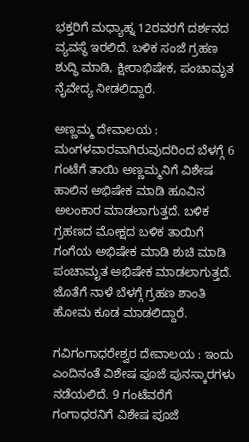ಭಕ್ತರಿಗೆ ಮಧ್ಯಾಹ್ನ 12ರವರಗೆ ದರ್ಶನದ ವ್ಯವಸ್ಥೆ ಇರಲಿದೆ. ಬಳಿಕ ಸಂಜೆ ಗ್ರಹಣ ಶುದ್ಧಿ ಮಾಡಿ, ಕ್ಷೀರಾಭಿಷೇಕ, ಪಂಚಾಮೃತ ನೈವೇದ್ಯ ನೀಡಲಿದ್ದಾರೆ.

ಅಣ್ಣಮ್ಮ ದೇವಾಲಯ : ಮಂಗಳವಾರವಾಗಿರುವುದರಿಂದ ಬೆಳಗ್ಗೆ 6 ಗಂಟೆಗೆ ತಾಯಿ ಅಣ್ಣಮ್ಮನಿಗೆ ವಿಶೇಷ ಹಾಲಿನ ಅಭಿಷೇಕ ಮಾಡಿ ಹೂವಿನ ಅಲಂಕಾರ ಮಾಡಲಾಗುತ್ತದೆ. ಬಳಿಕ ಗ್ರಹಣದ ಮೋಕ್ಷದ ಬಳಿಕ ತಾಯಿಗೆ ಗಂಗೆಯ ಅಭಿಷೇಕ ಮಾಡಿ ಶುಚಿ ಮಾಡಿ ಪಂಚಾಮೃತ ಅಭಿಷೇಕ ಮಾಡಲಾಗುತ್ತದೆ. ಜೊತೆಗೆ ನಾಳೆ ಬೆಳಗ್ಗೆ ಗ್ರಹಣ ಶಾಂತಿ ಹೋಮ ಕೂಡ ಮಾಡಲಿದ್ದಾರೆ.

ಗವಿಗಂಗಾಧರೇಶ್ವರ ದೇವಾಲಯ : ಇಂದು ಎಂದಿನಂತೆ ವಿಶೇಷ ಪೂಜೆ ಪುನಸ್ಕಾರಗಳು ನಡೆಯಲಿದೆ. 9 ಗಂಟೆವರೆಗೆ ಗಂಗಾಧರನಿಗೆ ವಿಶೇಷ ಪೂಜೆ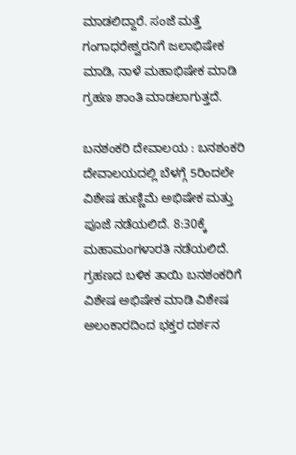ಮಾಡಲಿದ್ದಾರೆ. ಸಂಜೆ ಮತ್ತೆ ಗಂಗಾಧರೇಶ್ವರನಿಗೆ ಜಲಾಭಿಷೇಕ ಮಾಡಿ, ನಾಳೆ ಮಹಾಭಿಷೇಕ ಮಾಡಿ ಗ್ರಹಣ ಶಾಂತಿ ಮಾಡಲಾಗುತ್ತದೆ.

ಬನಶಂಕರಿ ದೇವಾಲಯ : ಬನಶಂಕರಿ ದೇವಾಲಯದಲ್ಲಿ ಬೆಳಗ್ಗೆ 5ರಿಂದಲೇ ವಿಶೇಷ ಹುಣ್ಣಿಮೆ ಅಭಿಷೇಕ ಮತ್ತು ಪೂಜೆ ನಡೆಯಲಿದೆ. 8:30ಕ್ಕೆ ಮಹಾಮಂಗಳಾರತಿ ನಡೆಯಲಿದೆ. ಗ್ರಹಣದ ಬಳಿಕ ತಾಯಿ ಬನಶಂಕರಿಗೆ ವಿಶೇಷ ಅಭಿಷೇಕ ಮಾಡಿ ವಿಶೇಷ ಅಲಂಕಾರದಿಂದ ಭಕ್ತರ ದರ್ಶನ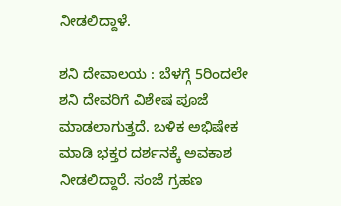ನೀಡಲಿದ್ದಾಳೆ.

ಶನಿ ದೇವಾಲಯ : ಬೆಳಗ್ಗೆ 5ರಿಂದಲೇ ಶನಿ ದೇವರಿಗೆ ವಿಶೇಷ ಪೂಜೆ ಮಾಡಲಾಗುತ್ತದೆ. ಬಳಿಕ ಅಭಿಷೇಕ ಮಾಡಿ ಭಕ್ತರ ದರ್ಶನಕ್ಕೆ ಅವಕಾಶ ನೀಡಲಿದ್ದಾರೆ. ಸಂಜೆ ಗ್ರಹಣ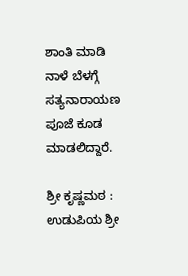ಶಾಂತಿ ಮಾಡಿ ನಾಳೆ ಬೆಳಗ್ಗೆ ಸತ್ಯನಾರಾಯಣ ಪೂಜೆ ಕೂಡ ಮಾಡಲಿದ್ದಾರೆ.

ಶ್ರೀ ಕೃಷ್ಣಮಠ : ಉಡುಪಿಯ ಶ್ರೀ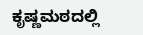ಕೃಷ್ಣಮಠದಲ್ಲಿ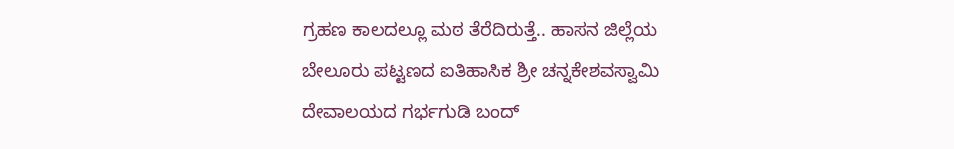ಗ್ರಹಣ ಕಾಲದಲ್ಲೂ ಮಠ ತೆರೆದಿರುತ್ತೆ.. ಹಾಸನ ಜಿಲ್ಲೆಯ ಬೇಲೂರು ಪಟ್ಟಣದ ಐತಿಹಾಸಿಕ ಶ್ರೀ ಚನ್ನಕೇಶವಸ್ವಾಮಿ ದೇವಾಲಯದ ಗರ್ಭಗುಡಿ ಬಂದ್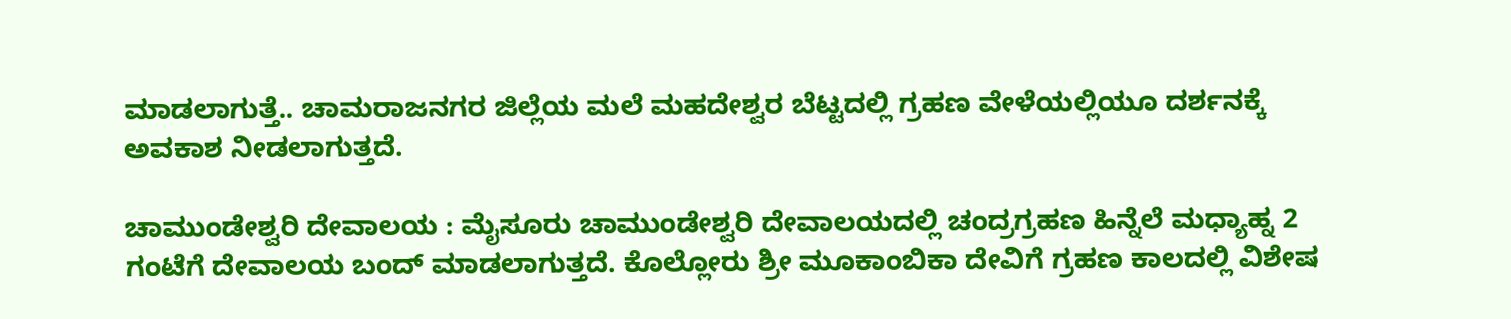ಮಾಡಲಾಗುತ್ತೆ.. ಚಾಮರಾಜನಗರ ಜಿಲ್ಲೆಯ ಮಲೆ ಮಹದೇಶ್ವರ ಬೆಟ್ಟದಲ್ಲಿ ಗ್ರಹಣ ವೇಳೆಯಲ್ಲಿಯೂ ದರ್ಶನಕ್ಕೆ ಅವಕಾಶ ನೀಡಲಾಗುತ್ತದೆ.

ಚಾಮುಂಡೇಶ್ವರಿ ದೇವಾಲಯ : ಮೈಸೂರು ಚಾಮುಂಡೇಶ್ವರಿ ದೇವಾಲಯದಲ್ಲಿ ಚಂದ್ರಗ್ರಹಣ ಹಿನ್ನೆಲೆ ಮಧ್ಯಾಹ್ನ 2 ಗಂಟೆಗೆ ದೇವಾಲಯ ಬಂದ್ ಮಾಡಲಾಗುತ್ತದೆ. ಕೊಲ್ಲೋರು ಶ್ರೀ ಮೂಕಾಂಬಿಕಾ ದೇವಿಗೆ ಗ್ರಹಣ ಕಾಲದಲ್ಲಿ ವಿಶೇಷ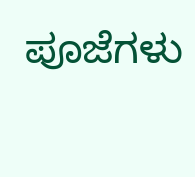ಪೂಜೆಗಳು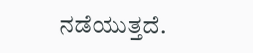ನಡೆಯುತ್ತದೆ.